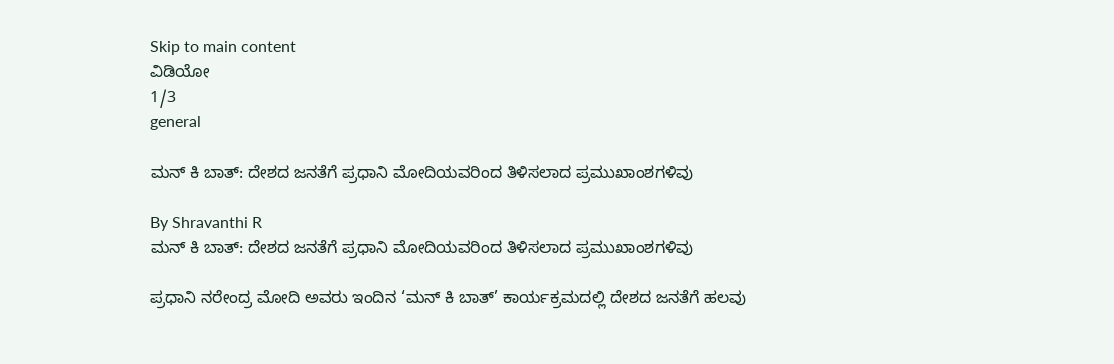Skip to main content
ವಿಡಿಯೋ
1/3
general

ಮನ್‌ ಕಿ ಬಾತ್‌: ದೇಶದ ಜನತೆಗೆ ಪ್ರಧಾನಿ ಮೋದಿಯವರಿಂದ ತಿಳಿಸಲಾದ ಪ್ರಮುಖಾಂಶಗಳಿವು

By Shravanthi R
ಮನ್‌ ಕಿ ಬಾತ್‌: ದೇಶದ ಜನತೆಗೆ ಪ್ರಧಾನಿ ಮೋದಿಯವರಿಂದ ತಿಳಿಸಲಾದ ಪ್ರಮುಖಾಂಶಗಳಿವು

ಪ್ರಧಾನಿ ನರೇಂದ್ರ ಮೋದಿ ಅವರು ಇಂದಿನ ‘ಮನ್ ಕಿ ಬಾತ್’ ಕಾರ್ಯಕ್ರಮದಲ್ಲಿ ದೇಶದ ಜನತೆಗೆ ಹಲವು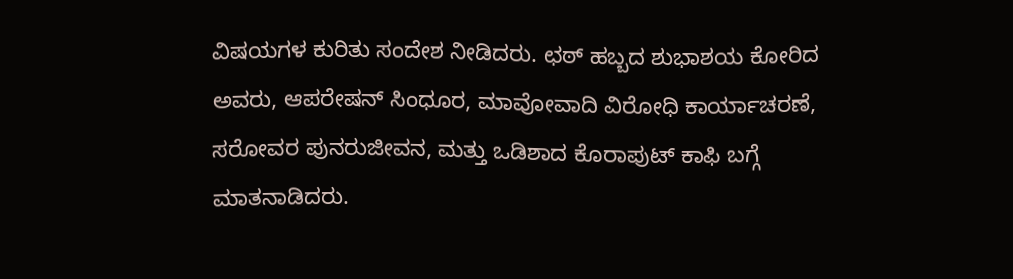ವಿಷಯಗಳ ಕುರಿತು ಸಂದೇಶ ನೀಡಿದರು. ಛಠ್ ಹಬ್ಬದ ಶುಭಾಶಯ ಕೋರಿದ ಅವರು, ಆಪರೇಷನ್ ಸಿಂಧೂರ, ಮಾವೋವಾದಿ ವಿರೋಧಿ ಕಾರ್ಯಾಚರಣೆ, ಸರೋವರ ಪುನರುಜೀವನ, ಮತ್ತು ಒಡಿಶಾದ ಕೊರಾಪುಟ್ ಕಾಫಿ ಬಗ್ಗೆ ಮಾತನಾಡಿದರು.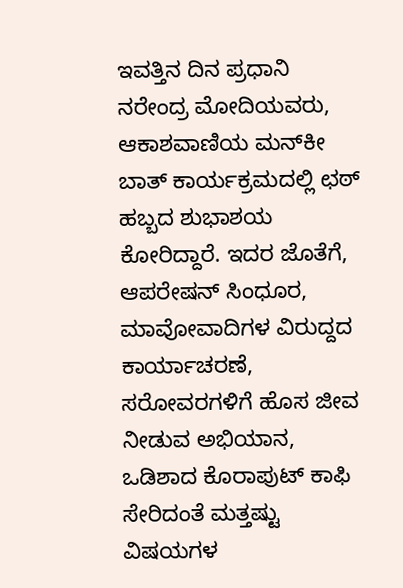ಇವತ್ತಿನ ದಿನ ಪ್ರಧಾನಿ ನರೇಂದ್ರ ಮೋದಿಯವರು, ಆಕಾಶವಾಣಿಯ ಮನ್‌ಕೀ ಬಾತ್‌ ಕಾರ್ಯಕ್ರಮದಲ್ಲಿ ಛಠ್‌ ಹಬ್ಬದ ಶುಭಾಶಯ ಕೋರಿದ್ದಾರೆ. ಇದರ ಜೊತೆಗೆ, ಆಪರೇಷನ್ ಸಿಂಧೂರ, ಮಾವೋವಾದಿಗಳ ವಿರುದ್ದದ ಕಾರ್ಯಾಚರಣೆ, ಸರೋವರಗಳಿಗೆ ಹೊಸ ಜೀವ ನೀಡುವ ಅಭಿಯಾನ, ಒಡಿಶಾದ ಕೊರಾಪುಟ್ ಕಾಫಿ ಸೇರಿದಂತೆ ಮತ್ತಷ್ಟು ವಿಷಯಗಳ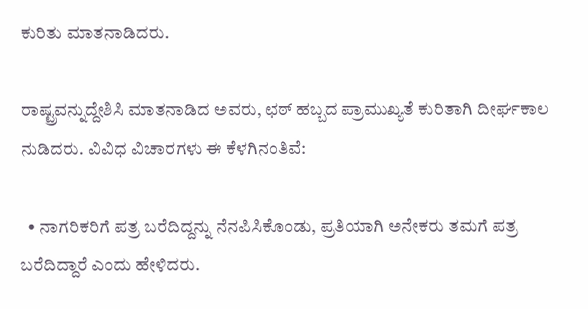ಕುರಿತು ಮಾತನಾಡಿದರು.

ರಾಷ್ಟ್ರವನ್ನುದ್ದೇಶಿಸಿ ಮಾತನಾಡಿದ ಅವರು, ಛಠ್‌ ಹಬ್ಬದ ಪ್ರಾಮುಖ್ಯತೆ ಕುರಿತಾಗಿ ದೀರ್ಘಕಾಲ ನುಡಿದರು. ವಿವಿಧ ವಿಚಾರಗಳು ಈ ಕೆಳಗಿನಂತಿವೆ:

  • ನಾಗರಿಕರಿಗೆ ಪತ್ರ ಬರೆದಿದ್ದನ್ನು ನೆನಪಿಸಿಕೊಂಡು, ಪ್ರತಿಯಾಗಿ ಅನೇಕರು ತಮಗೆ ಪತ್ರ ಬರೆದಿದ್ದಾರೆ ಎಂದು ಹೇಳಿದರು.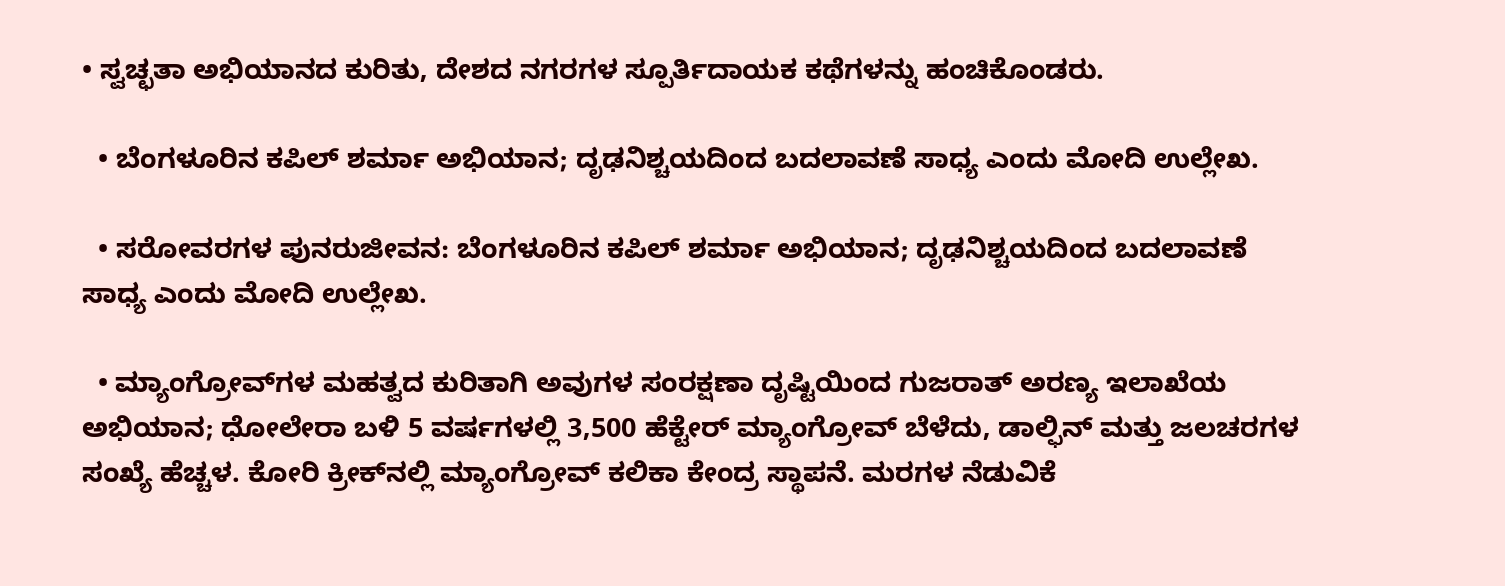• ಸ್ವಚ್ಛತಾ ಅಭಿಯಾನದ ಕುರಿತು, ದೇಶದ ನಗರಗಳ ಸ್ಪೂರ್ತಿದಾಯಕ ಕಥೆಗಳನ್ನು ಹಂಚಿಕೊಂಡರು.

  • ಬೆಂಗಳೂರಿನ ಕಪಿಲ್ ಶರ್ಮಾ ಅಭಿಯಾನ; ದೃಢನಿಶ್ಚಯದಿಂದ ಬದಲಾವಣೆ ಸಾಧ್ಯ ಎಂದು ಮೋದಿ ಉಲ್ಲೇಖ.

  • ಸರೋವರಗಳ ಪುನರುಜೀವನ: ಬೆಂಗಳೂರಿನ ಕಪಿಲ್ ಶರ್ಮಾ ಅಭಿಯಾನ; ದೃಢನಿಶ್ಚಯದಿಂದ ಬದಲಾವಣೆ ಸಾಧ್ಯ ಎಂದು ಮೋದಿ ಉಲ್ಲೇಖ.

  • ಮ್ಯಾಂಗ್ರೋವ್‌ಗಳ ಮಹತ್ವದ ಕುರಿತಾಗಿ ಅವುಗಳ ಸಂರಕ್ಷಣಾ ದೃಷ್ಟಿಯಿಂದ ಗುಜರಾತ್ ಅರಣ್ಯ ಇಲಾಖೆಯ ಅಭಿಯಾನ; ಧೋಲೇರಾ ಬಳಿ 5 ವರ್ಷಗಳಲ್ಲಿ 3,500 ಹೆಕ್ಟೇರ್ ಮ್ಯಾಂಗ್ರೋವ್ ಬೆಳೆದು, ಡಾಲ್ಫಿನ್ ಮತ್ತು ಜಲಚರಗಳ ಸಂಖ್ಯೆ ಹೆಚ್ಚಳ. ಕೋರಿ ಕ್ರೀಕ್‌ನಲ್ಲಿ ಮ್ಯಾಂಗ್ರೋವ್ ಕಲಿಕಾ ಕೇಂದ್ರ ಸ್ಥಾಪನೆ. ಮರಗಳ ನೆಡುವಿಕೆ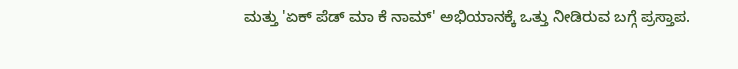ಮತ್ತು 'ಏಕ್ ಪೆಡ್ ಮಾ ಕೆ ನಾಮ್' ಅಭಿಯಾನಕ್ಕೆ ಒತ್ತು ನೀಡಿರುವ ಬಗ್ಗೆ ಪ್ರಸ್ತಾಪ.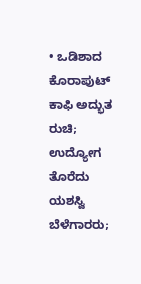• ಒಡಿಶಾದ ಕೊರಾಪುಟ್ ಕಾಫಿ ಅದ್ಭುತ ರುಚಿ; ಉದ್ಯೋಗ ತೊರೆದು ಯಶಸ್ವಿ ಬೆಳೆಗಾರರು;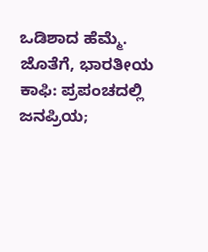ಒಡಿಶಾದ ಹೆಮ್ಮೆ. ಜೊತೆಗೆ, ಭಾರತೀಯ ಕಾಫಿ: ಪ್ರಪಂಚದಲ್ಲಿ ಜನಪ್ರಿಯ;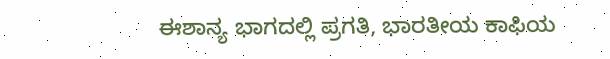ಈಶಾನ್ಯ ಭಾಗದಲ್ಲಿ ಪ್ರಗತಿ, ಭಾರತೀಯ ಕಾಫಿಯ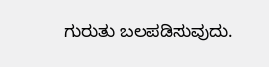ಗುರುತು ಬಲಪಡಿಸುವುದು.